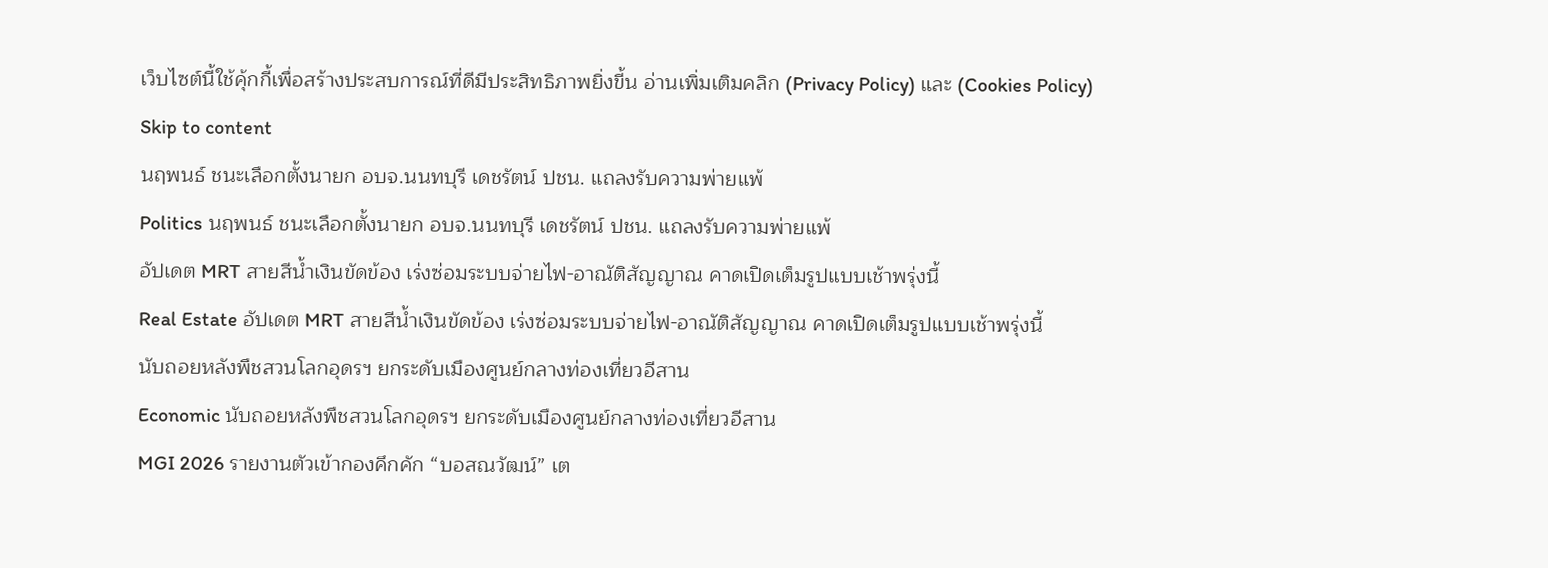เว็บไซต์นี้ใช้คุ้กกี้เพื่อสร้างประสบการณ์ที่ดีมีประสิทธิภาพยิ่งขี้น อ่านเพิ่มเติมคลิก (Privacy Policy) และ (Cookies Policy)
Skip to content
นฤพนธ์ ชนะเลือกตั้งนายก อบจ.นนทบุรี เดชรัตน์ ปชน. แถลงรับความพ่ายแพ้
Politics นฤพนธ์ ชนะเลือกตั้งนายก อบจ.นนทบุรี เดชรัตน์ ปชน. แถลงรับความพ่ายแพ้
อัปเดต MRT สายสีน้ำเงินขัดข้อง เร่งซ่อมระบบจ่ายไฟ-อาณัติสัญญาณ คาดเปิดเต็มรูปแบบเช้าพรุ่งนี้
Real Estate อัปเดต MRT สายสีน้ำเงินขัดข้อง เร่งซ่อมระบบจ่ายไฟ-อาณัติสัญญาณ คาดเปิดเต็มรูปแบบเช้าพรุ่งนี้
นับถอยหลังพืชสวนโลกอุดรฯ ยกระดับเมืองศูนย์กลางท่องเที่ยวอีสาน
Economic นับถอยหลังพืชสวนโลกอุดรฯ ยกระดับเมืองศูนย์กลางท่องเที่ยวอีสาน
MGI 2026 รายงานตัวเข้ากองคึกคัก “บอสณวัฒน์” เต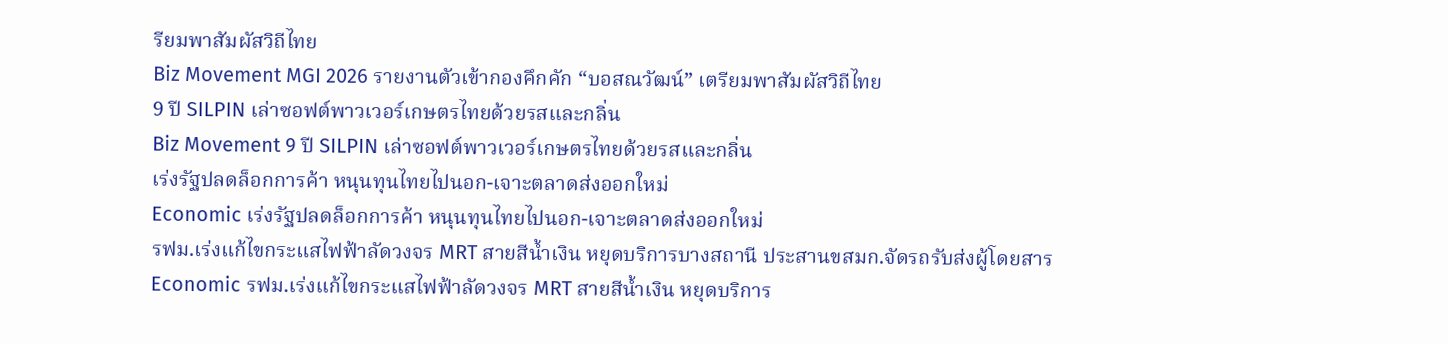รียมพาสัมผัสวิถีไทย
Biz Movement MGI 2026 รายงานตัวเข้ากองคึกคัก “บอสณวัฒน์” เตรียมพาสัมผัสวิถีไทย
9 ปี SILPIN เล่าซอฟต์พาวเวอร์เกษตรไทยด้วยรสและกลิ่น
Biz Movement 9 ปี SILPIN เล่าซอฟต์พาวเวอร์เกษตรไทยด้วยรสและกลิ่น
เร่งรัฐปลดล็อกการค้า หนุนทุนไทยไปนอก-เจาะตลาดส่งออกใหม่
Economic เร่งรัฐปลดล็อกการค้า หนุนทุนไทยไปนอก-เจาะตลาดส่งออกใหม่
รฟม.เร่งแก้ไขกระแสไฟฟ้าลัดวงจร MRT สายสีน้ำเงิน หยุดบริการบางสถานี ประสานขสมก.จัดรถรับส่งผู้โดยสาร
Economic รฟม.เร่งแก้ไขกระแสไฟฟ้าลัดวงจร MRT สายสีน้ำเงิน หยุดบริการ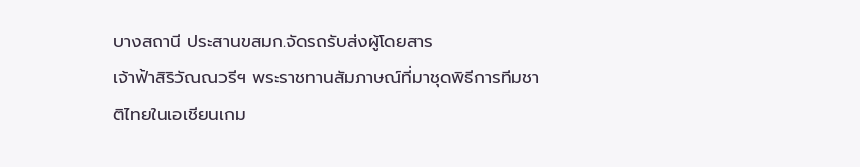บางสถานี ประสานขสมก.จัดรถรับส่งผู้โดยสาร
เจ้าฟ้าสิริวัณณวรีฯ พระราชทานสัมภาษณ์ที่มาชุดพิธีการทีมชาติไทยในเอเชียนเกม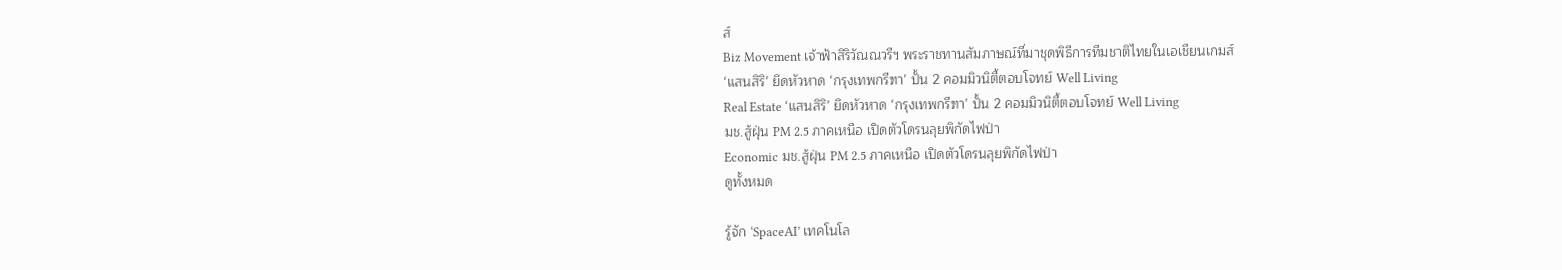ส์
Biz Movement เจ้าฟ้าสิริวัณณวรีฯ พระราชทานสัมภาษณ์ที่มาชุดพิธีการทีมชาติไทยในเอเชียนเกมส์
‘แสนสิริ’ ยึดหัวหาด ‘กรุงเทพกรีฑา’ ปั้น 2 คอมมิวนิตี้ตอบโจทย์ Well Living
Real Estate ‘แสนสิริ’ ยึดหัวหาด ‘กรุงเทพกรีฑา’ ปั้น 2 คอมมิวนิตี้ตอบโจทย์ Well Living
มช.สู้ฝุ่น PM 2.5 ภาคเหนือ เปิดตัวโดรนลุยพิกัดไฟป่า
Economic มช.สู้ฝุ่น PM 2.5 ภาคเหนือ เปิดตัวโดรนลุยพิกัดไฟป่า
ดูทั้งหมด

รู้จัก ‘SpaceAI’ เทคโนโล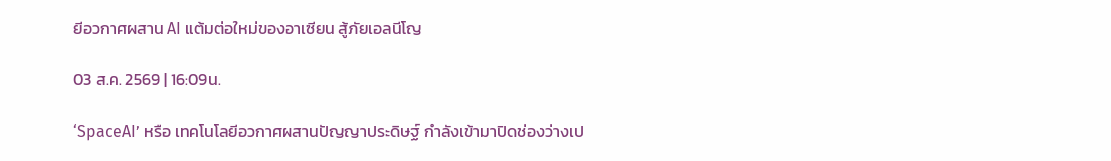ยีอวกาศผสาน AI แต้มต่อใหม่ของอาเซียน สู้ภัยเอลนีโญ

03 ส.ค. 2569 | 16:09น.

‘SpaceAI’ หรือ เทคโนโลยีอวกาศผสานปัญญาประดิษฐ์ กำลังเข้ามาปิดช่องว่างเป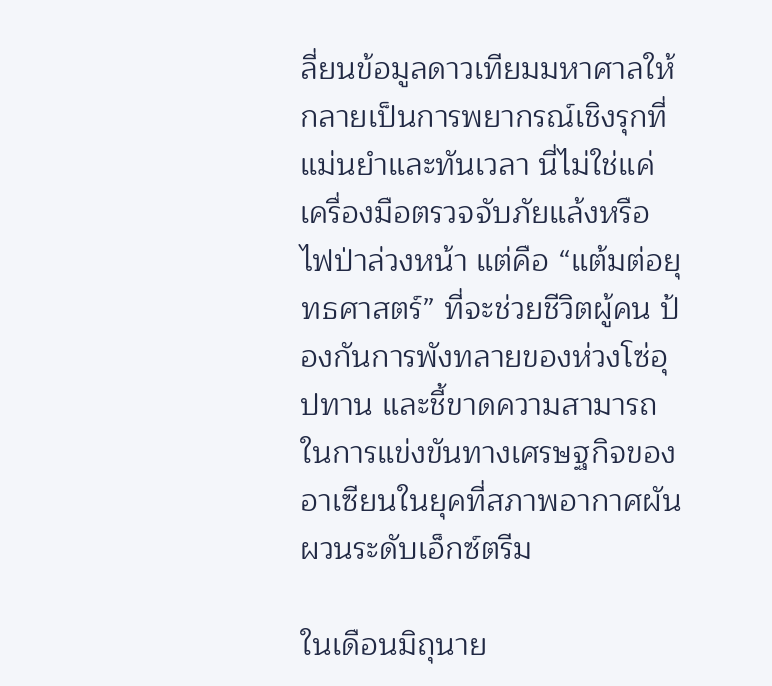ลี่ยนข้อมูลดาวเทียมมหาศาลให้กลายเป็นการพยากรณ์เชิงรุกที่แม่นยำและทันเวลา นี่ไม่ใช่แค่เครื่องมือตรวจจับภัยแล้งหรือไฟป่าล่วงหน้า แต่คือ “แต้มต่อยุทธศาสตร์” ที่จะช่วยชีวิตผู้คน ป้องกันการพังทลายของห่วงโซ่อุปทาน และชี้ขาดความสามารถในการแข่งขันทางเศรษฐกิจของอาเซียนในยุคที่สภาพอากาศผันผวนระดับเอ็กซ์ตรีม

ในเดือนมิถุนาย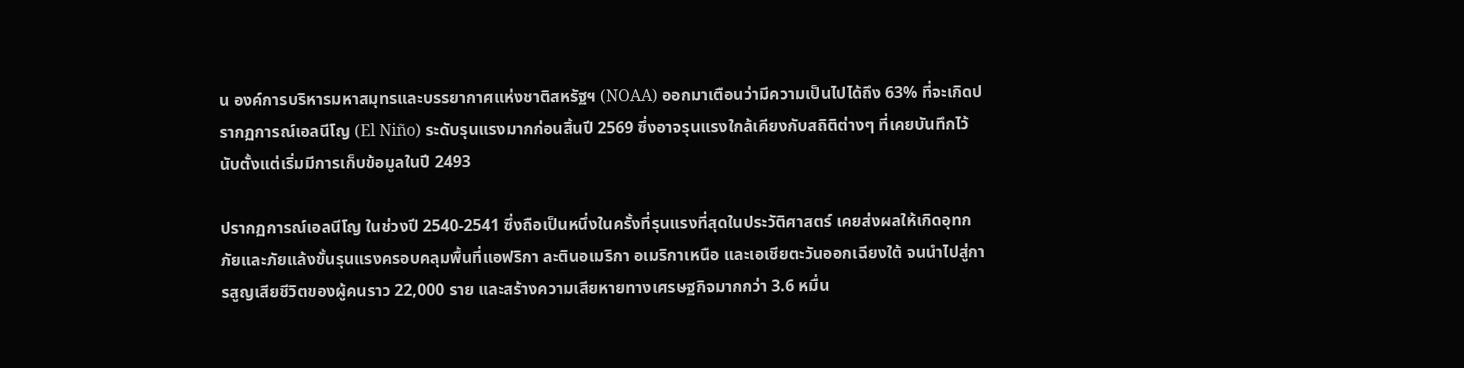น องค์การบริหารมหาสมุทรและบรรยากาศแห่งชาติสหรัฐฯ (NOAA) ออกมาเตือนว่ามีความเป็นไปได้ถึง 63% ที่จะเกิดปรากฏการณ์เอลนีโญ (El Niño) ระดับรุนแรงมากก่อนสิ้นปี 2569 ซึ่งอาจรุนแรงใกล้เคียงกับสถิติต่างๆ ที่เคยบันทึกไว้นับตั้งแต่เริ่มมีการเก็บข้อมูลในปี 2493

ปรากฏการณ์เอลนีโญ ในช่วงปี 2540-2541 ซึ่งถือเป็นหนึ่งในครั้งที่รุนแรงที่สุดในประวัติศาสตร์ เคยส่งผลให้เกิดอุทกภัยและภัยแล้งขั้นรุนแรงครอบคลุมพื้นที่แอฟริกา ละตินอเมริกา อเมริกาเหนือ และเอเชียตะวันออกเฉียงใต้ จนนำไปสู่การสูญเสียชีวิตของผู้คนราว 22,000 ราย และสร้างความเสียหายทางเศรษฐกิจมากกว่า 3.6 หมื่น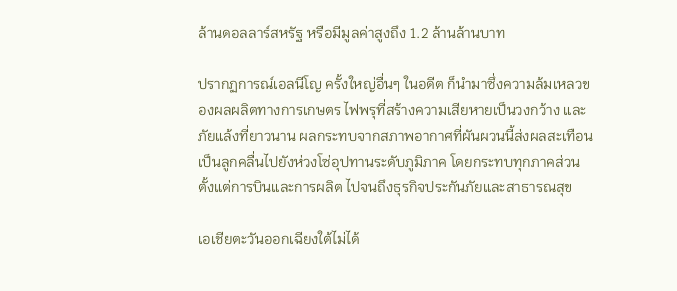ล้านดอลลาร์สหรัฐ หรือมีมูลค่าสูงถึง 1.2 ล้านล้านบาท

ปรากฏการณ์เอลนีโญ ครั้งใหญ่อื่นๆ ในอดีต ก็นำมาซึ่งความล้มเหลวของผลผลิตทางการเกษตร ไฟพรุที่สร้างความเสียหายเป็นวงกว้าง และภัยแล้งที่ยาวนาน ผลกระทบจากสภาพอากาศที่ผันผวนนี้ส่งผลสะเทือนเป็นลูกคลื่นไปยังห่วงโซ่อุปทานระดับภูมิภาค โดยกระทบทุกภาคส่วนตั้งแต่การบินและการผลิต ไปจนถึงธุรกิจประกันภัยและสาธารณสุข

เอเชียตะวันออกเฉียงใต้ไม่ได้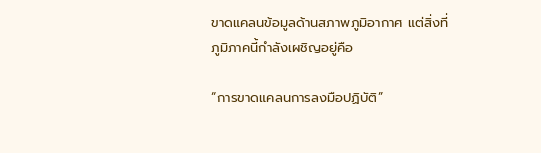ขาดแคลนข้อมูลด้านสภาพภูมิอากาศ แต่สิ่งที่ภูมิภาคนี้กำลังเผชิญอยู่คือ

“การขาดแคลนการลงมือปฏิบัติ”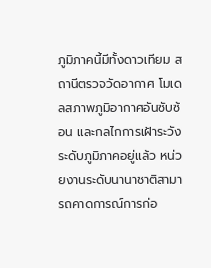ภูมิภาคนี้มีทั้งดาวเทียม สถานีตรวจวัดอากาศ โมเดลสภาพภูมิอากาศอันซับซ้อน และกลไกการเฝ้าระวังระดับภูมิภาคอยู่แล้ว หน่วยงานระดับนานาชาติสามารถคาดการณ์การก่อ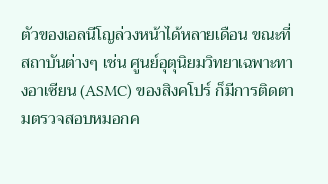ตัวของเอลนีโญล่วงหน้าได้หลายเดือน ขณะที่สถาบันต่างๆ เช่น ศูนย์อุตุนิยมวิทยาเฉพาะทางอาเซียน (ASMC) ของสิงคโปร์ ก็มีการติดตามตรวจสอบหมอกค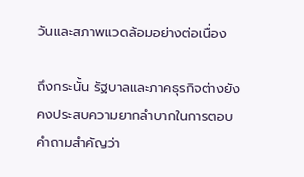วันและสภาพแวดล้อมอย่างต่อเนื่อง

ถึงกระนั้น รัฐบาลและภาคธุรกิจต่างยังคงประสบความยากลำบากในการตอบคำถามสำคัญว่า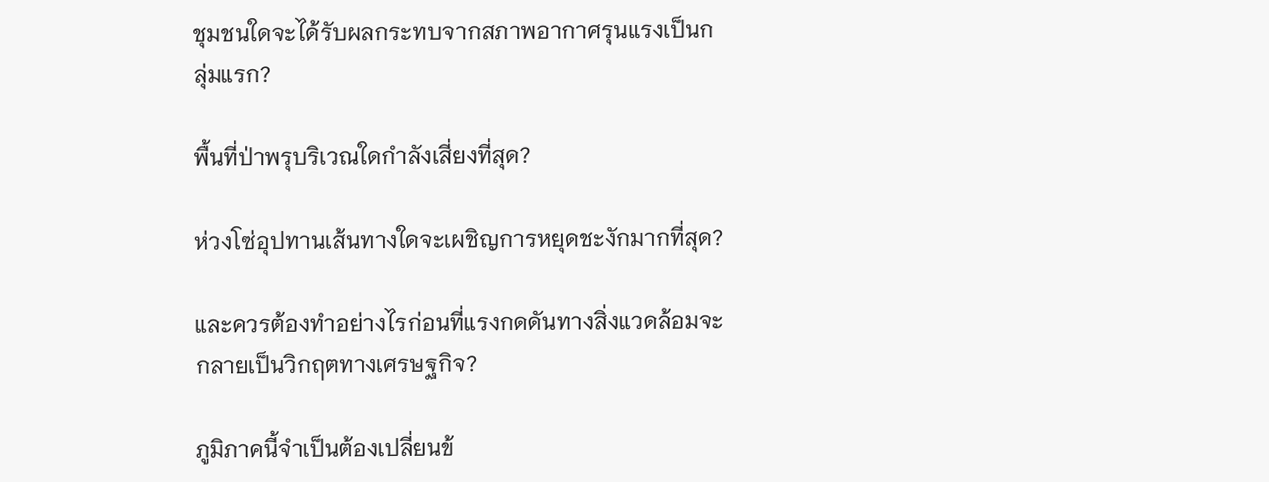ชุมชนใดจะได้รับผลกระทบจากสภาพอากาศรุนแรงเป็นกลุ่มแรก?

พื้นที่ป่าพรุบริเวณใดกำลังเสี่ยงที่สุด?

ห่วงโซ่อุปทานเส้นทางใดจะเผชิญการหยุดชะงักมากที่สุด?

และควรต้องทำอย่างไรก่อนที่แรงกดดันทางสิ่งแวดล้อมจะกลายเป็นวิกฤตทางเศรษฐกิจ?

ภูมิภาคนี้จำเป็นต้องเปลี่ยนข้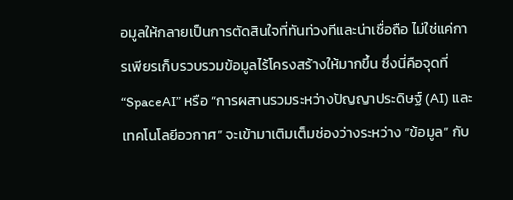อมูลให้กลายเป็นการตัดสินใจที่ทันท่วงทีและน่าเชื่อถือ ไม่ใช่แค่การเพียรเก็บรวบรวมข้อมูลไร้โครงสร้างให้มากขึ้น ซึ่งนี่คือจุดที่ “SpaceAI” หรือ “การผสานรวมระหว่างปัญญาประดิษฐ์ (AI) และเทคโนโลยีอวกาศ” จะเข้ามาเติมเต็มช่องว่างระหว่าง “ข้อมูล” กับ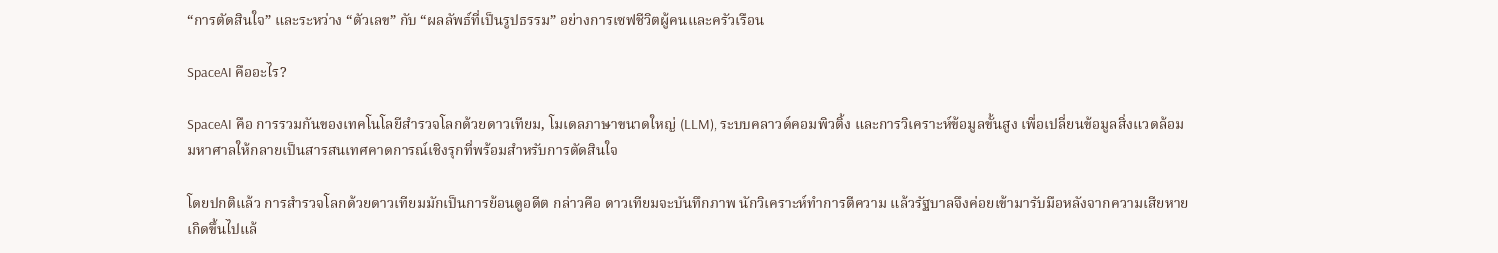“การตัดสินใจ” และระหว่าง “ตัวเลข” กับ “ผลลัพธ์ที่เป็นรูปธรรม” อย่างการเซฟชีวิตผู้คนและครัวเรือน

SpaceAI คืออะไร?

SpaceAI คือ การรวมกันของเทคโนโลยีสำรวจโลกด้วยดาวเทียม, โมเดลภาษาขนาดใหญ่ (LLM), ระบบคลาวด์คอมพิวติ้ง และการวิเคราะห์ข้อมูลขั้นสูง เพื่อเปลี่ยนข้อมูลสิ่งแวดล้อมมหาศาลให้กลายเป็นสารสนเทศคาดการณ์เชิงรุกที่พร้อมสำหรับการตัดสินใจ

โดยปกติแล้ว การสำรวจโลกด้วยดาวเทียมมักเป็นการย้อนดูอดีต กล่าวคือ ดาวเทียมจะบันทึกภาพ นักวิเคราะห์ทำการตีความ แล้วรัฐบาลจึงค่อยเข้ามารับมือหลังจากความเสียหายเกิดขึ้นไปแล้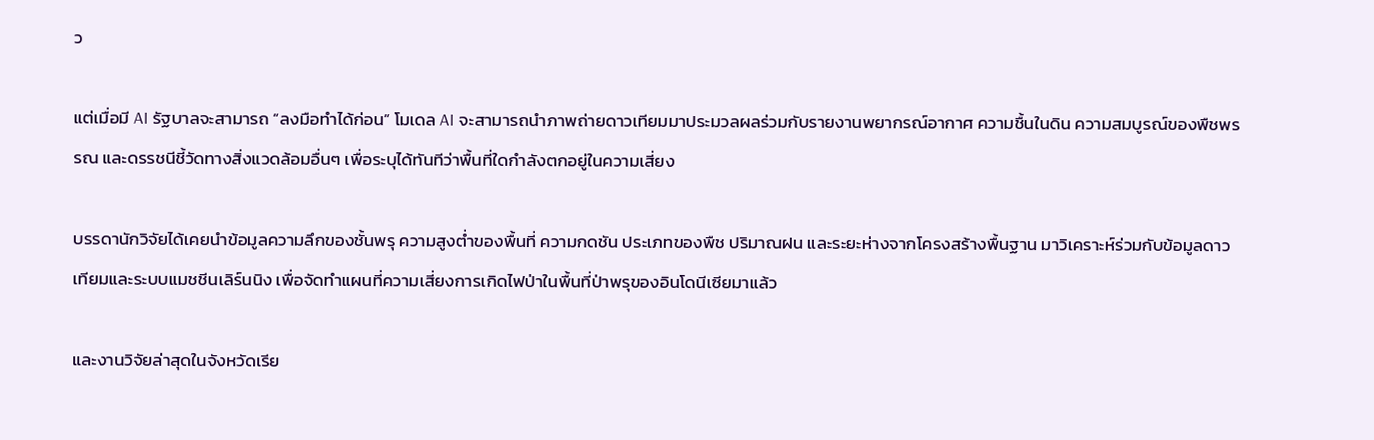ว

แต่เมื่อมี AI รัฐบาลจะสามารถ “ลงมือทำได้ก่อน” โมเดล AI จะสามารถนำภาพถ่ายดาวเทียมมาประมวลผลร่วมกับรายงานพยากรณ์อากาศ ความชื้นในดิน ความสมบูรณ์ของพืชพรรณ และดรรชนีชี้วัดทางสิ่งแวดล้อมอื่นๆ เพื่อระบุได้ทันทีว่าพื้นที่ใดกำลังตกอยู่ในความเสี่ยง

บรรดานักวิจัยได้เคยนำข้อมูลความลึกของชั้นพรุ ความสูงต่ำของพื้นที่ ความกดชัน ประเภทของพืช ปริมาณฝน และระยะห่างจากโครงสร้างพื้นฐาน มาวิเคราะห์ร่วมกับข้อมูลดาวเทียมและระบบแมชชีนเลิร์นนิง เพื่อจัดทำแผนที่ความเสี่ยงการเกิดไฟป่าในพื้นที่ป่าพรุของอินโดนีเซียมาแล้ว

และงานวิจัยล่าสุดในจังหวัดเรีย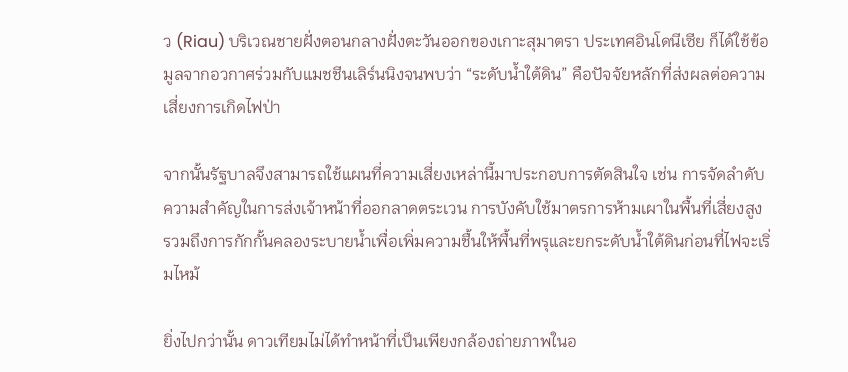ว (Riau) บริเวณชายฝั่งตอนกลางฝั่งตะวันออกของเกาะสุมาตรา ประเทศอินโดนีเซีย ก็ได้ใช้ข้อมูลจากอวกาศร่วมกับแมชชีนเลิร์นนิงจนพบว่า “ระดับน้ำใต้ดิน” คือปัจจัยหลักที่ส่งผลต่อความเสี่ยงการเกิดไฟป่า

จากนั้นรัฐบาลจึงสามารถใช้แผนที่ความเสี่ยงเหล่านี้มาประกอบการตัดสินใจ เช่น การจัดลำดับความสำคัญในการส่งเจ้าหน้าที่ออกลาดตระเวน การบังคับใช้มาตรการห้ามเผาในพื้นที่เสี่ยงสูง รวมถึงการกักกั้นคลองระบายน้ำเพื่อเพิ่มความชื้นให้พื้นที่พรุและยกระดับน้ำใต้ดินก่อนที่ไฟจะเริ่มไหม้

ยิ่งไปกว่านั้น ดาวเทียมไม่ได้ทำหน้าที่เป็นเพียงกล้องถ่ายภาพในอ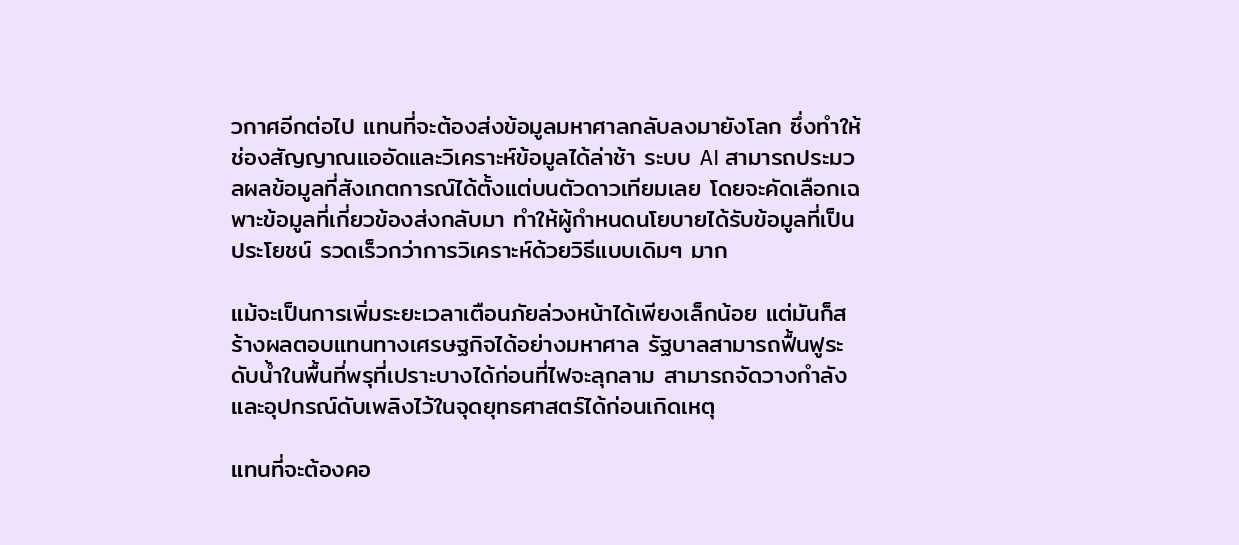วกาศอีกต่อไป แทนที่จะต้องส่งข้อมูลมหาศาลกลับลงมายังโลก ซึ่งทำให้ช่องสัญญาณแออัดและวิเคราะห์ข้อมูลได้ล่าช้า ระบบ AI สามารถประมวลผลข้อมูลที่สังเกตการณ์ได้ตั้งแต่บนตัวดาวเทียมเลย โดยจะคัดเลือกเฉพาะข้อมูลที่เกี่ยวข้องส่งกลับมา ทำให้ผู้กำหนดนโยบายได้รับข้อมูลที่เป็นประโยชน์ รวดเร็วกว่าการวิเคราะห์ด้วยวิธีแบบเดิมๆ มาก

แม้จะเป็นการเพิ่มระยะเวลาเตือนภัยล่วงหน้าได้เพียงเล็กน้อย แต่มันก็สร้างผลตอบแทนทางเศรษฐกิจได้อย่างมหาศาล รัฐบาลสามารถฟื้นฟูระดับน้ำในพื้นที่พรุที่เปราะบางได้ก่อนที่ไฟจะลุกลาม สามารถจัดวางกำลังและอุปกรณ์ดับเพลิงไว้ในจุดยุทธศาสตร์ได้ก่อนเกิดเหตุ

แทนที่จะต้องคอ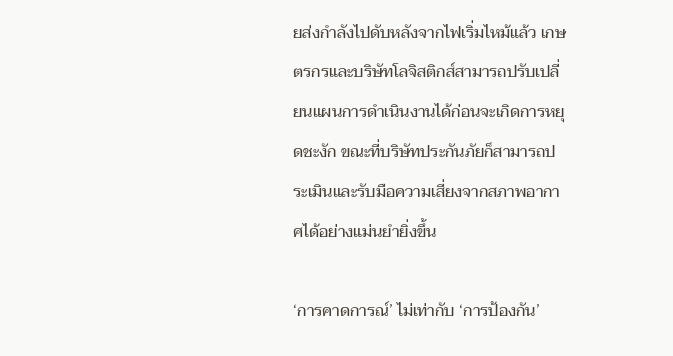ยส่งกำลังไปดับหลังจากไฟเริ่มไหม้แล้ว เกษตรกรและบริษัทโลจิสติกส์สามารถปรับเปลี่ยนแผนการดำเนินงานได้ก่อนจะเกิดการหยุดชะงัก ขณะที่บริษัทประกันภัยก็สามารถประเมินและรับมือความเสี่ยงจากสภาพอากาศได้อย่างแม่นยำยิ่งขึ้น

‘การคาดการณ์’ ไม่เท่ากับ ‘การป้องกัน’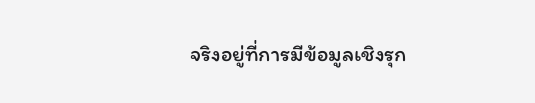จริงอยู่ที่การมีข้อมูลเชิงรุก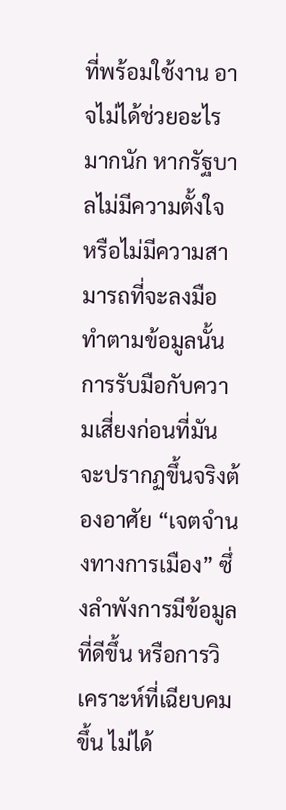ที่พร้อมใช้งาน อาจไม่ได้ช่วยอะไรมากนัก หากรัฐบาลไม่มีความตั้งใจ หรือไม่มีความสามารถที่จะลงมือทำตามข้อมูลนั้น การรับมือกับความเสี่ยงก่อนที่มันจะปรากฏขึ้นจริงต้องอาศัย “เจตจำนงทางการเมือง” ซึ่งลำพังการมีข้อมูลที่ดีขึ้น หรือการวิเคราะห์ที่เฉียบคมขึ้น ไม่ได้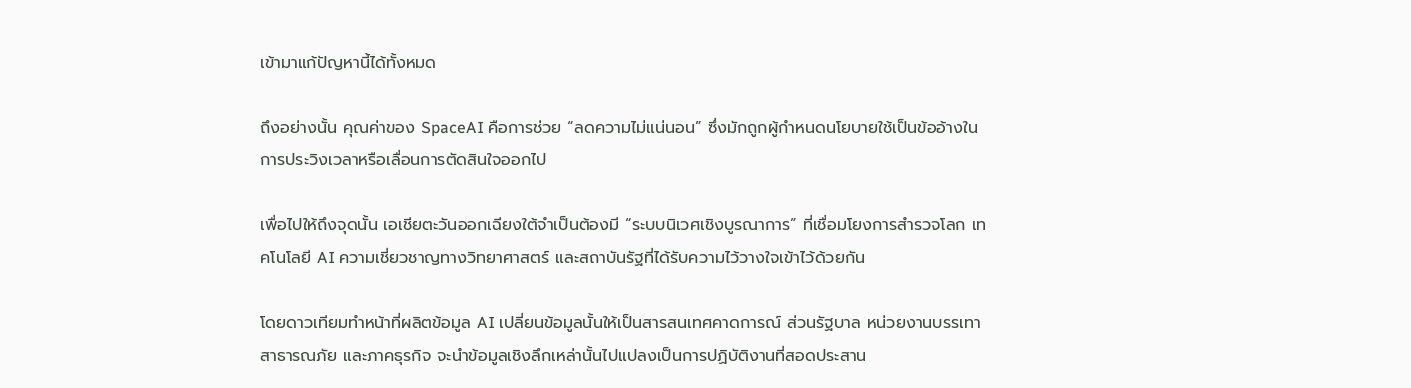เข้ามาแก้ปัญหานี้ได้ทั้งหมด

ถึงอย่างนั้น คุณค่าของ SpaceAI คือการช่วย “ลดความไม่แน่นอน” ซึ่งมักถูกผู้กำหนดนโยบายใช้เป็นข้ออ้างในการประวิงเวลาหรือเลื่อนการตัดสินใจออกไป

เพื่อไปให้ถึงจุดนั้น เอเชียตะวันออกเฉียงใต้จำเป็นต้องมี “ระบบนิเวศเชิงบูรณาการ” ที่เชื่อมโยงการสำรวจโลก เทคโนโลยี AI ความเชี่ยวชาญทางวิทยาศาสตร์ และสถาบันรัฐที่ได้รับความไว้วางใจเข้าไว้ด้วยกัน

โดยดาวเทียมทำหน้าที่ผลิตข้อมูล AI เปลี่ยนข้อมูลนั้นให้เป็นสารสนเทศคาดการณ์ ส่วนรัฐบาล หน่วยงานบรรเทาสาธารณภัย และภาคธุรกิจ จะนำข้อมูลเชิงลึกเหล่านั้นไปแปลงเป็นการปฏิบัติงานที่สอดประสาน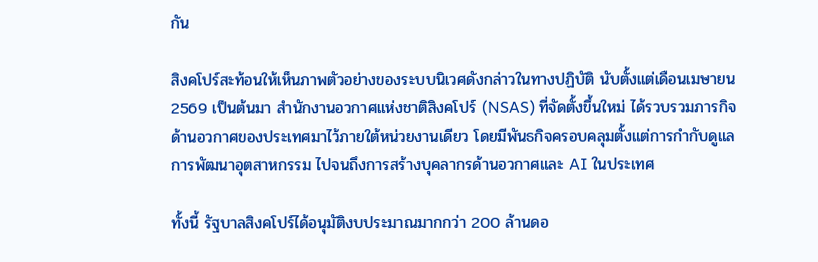กัน

สิงคโปร์สะท้อนให้เห็นภาพตัวอย่างของระบบนิเวศดังกล่าวในทางปฏิบัติ นับตั้งแต่เดือนเมษายน 2569 เป็นต้นมา สำนักงานอวกาศแห่งชาติสิงคโปร์ (NSAS) ที่จัดตั้งขึ้นใหม่ ได้รวบรวมภารกิจด้านอวกาศของประเทศมาไว้ภายใต้หน่วยงานเดียว โดยมีพันธกิจครอบคลุมตั้งแต่การกำกับดูแล การพัฒนาอุตสาหกรรม ไปจนถึงการสร้างบุคลากรด้านอวกาศและ AI ในประเทศ

ทั้งนี้ รัฐบาลสิงคโปร์ได้อนุมัติงบประมาณมากกว่า 200 ล้านดอ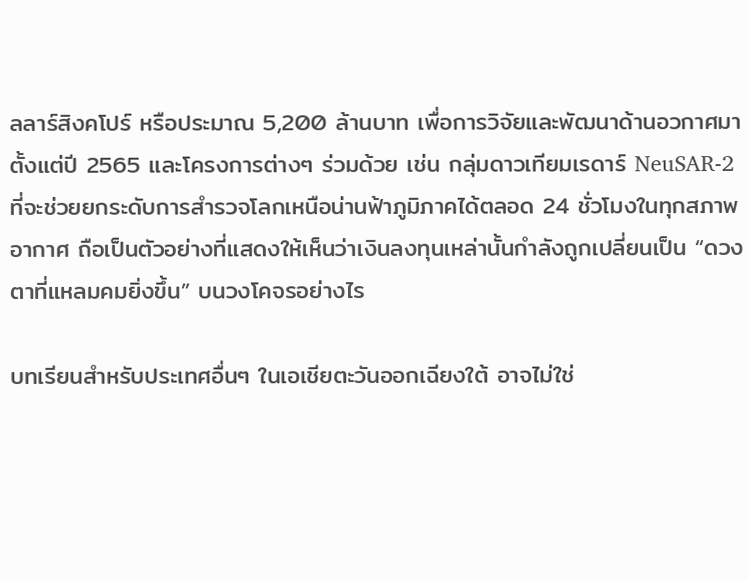ลลาร์สิงคโปร์ หรือประมาณ 5,200 ล้านบาท เพื่อการวิจัยและพัฒนาด้านอวกาศมาตั้งแต่ปี 2565 และโครงการต่างๆ ร่วมด้วย เช่น กลุ่มดาวเทียมเรดาร์ NeuSAR-2 ที่จะช่วยยกระดับการสำรวจโลกเหนือน่านฟ้าภูมิภาคได้ตลอด 24 ชั่วโมงในทุกสภาพอากาศ ถือเป็นตัวอย่างที่แสดงให้เห็นว่าเงินลงทุนเหล่านั้นกำลังถูกเปลี่ยนเป็น “ดวงตาที่แหลมคมยิ่งขึ้น” บนวงโคจรอย่างไร

บทเรียนสำหรับประเทศอื่นๆ ในเอเชียตะวันออกเฉียงใต้ อาจไม่ใช่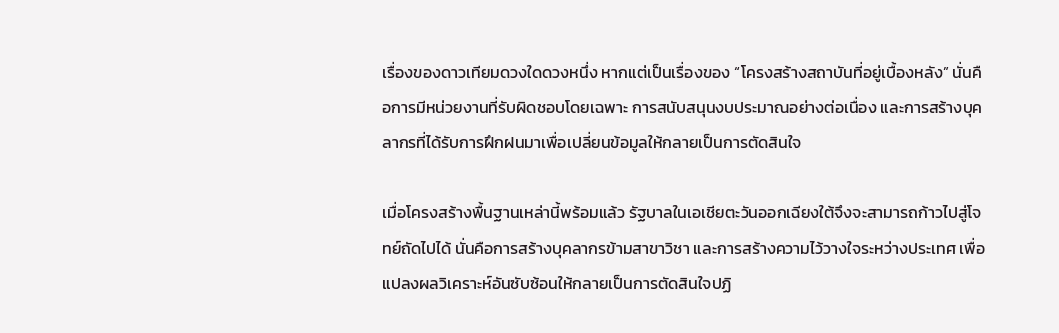เรื่องของดาวเทียมดวงใดดวงหนึ่ง หากแต่เป็นเรื่องของ “โครงสร้างสถาบันที่อยู่เบื้องหลัง” นั่นคือการมีหน่วยงานที่รับผิดชอบโดยเฉพาะ การสนับสนุนงบประมาณอย่างต่อเนื่อง และการสร้างบุคลากรที่ได้รับการฝึกฝนมาเพื่อเปลี่ยนข้อมูลให้กลายเป็นการตัดสินใจ

เมื่อโครงสร้างพื้นฐานเหล่านี้พร้อมแล้ว รัฐบาลในเอเชียตะวันออกเฉียงใต้จึงจะสามารถก้าวไปสู่โจทย์ถัดไปได้ นั่นคือการสร้างบุคลากรข้ามสาขาวิชา และการสร้างความไว้วางใจระหว่างประเทศ เพื่อแปลงผลวิเคราะห์อันซับซ้อนให้กลายเป็นการตัดสินใจปฏิ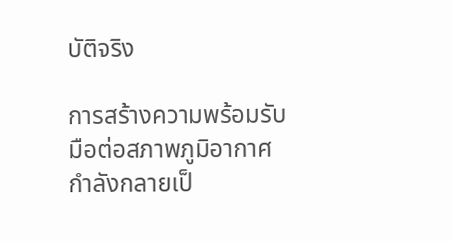บัติจริง

การสร้างความพร้อมรับมือต่อสภาพภูมิอากาศกำลังกลายเป็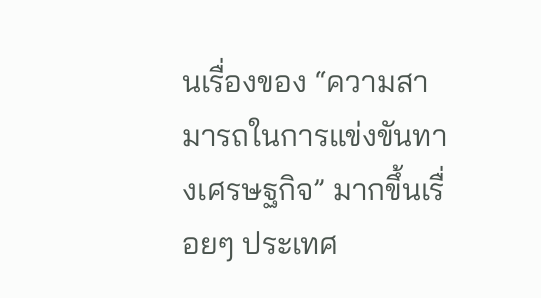นเรื่องของ “ความสามารถในการแข่งขันทางเศรษฐกิจ” มากขึ้นเรื่อยๆ ประเทศ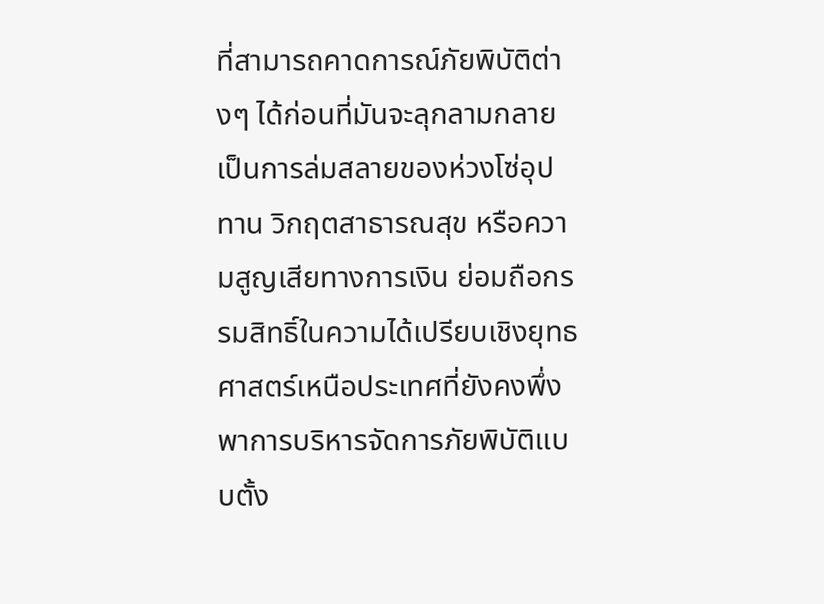ที่สามารถคาดการณ์ภัยพิบัติต่างๆ ได้ก่อนที่มันจะลุกลามกลายเป็นการล่มสลายของห่วงโซ่อุปทาน วิกฤตสาธารณสุข หรือความสูญเสียทางการเงิน ย่อมถือกรรมสิทธิ์ในความได้เปรียบเชิงยุทธศาสตร์เหนือประเทศที่ยังคงพึ่งพาการบริหารจัดการภัยพิบัติแบบตั้ง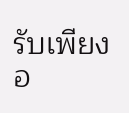รับเพียงอ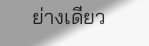ย่างเดียว